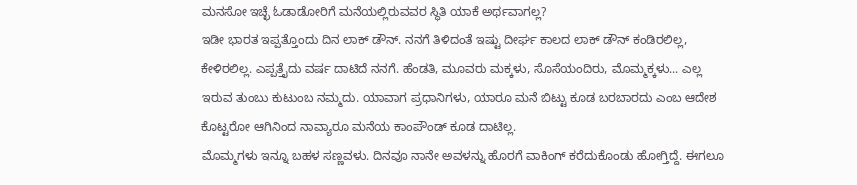ಮನಸೋ ಇಚ್ಛೆ ಓಡಾಡೋರಿಗೆ ಮನೆಯಲ್ಲಿರುವವರ ಸ್ಥಿತಿ ಯಾಕೆ ಅರ್ಥವಾಗಲ್ಲ?
ಇಡೀ ಭಾರತ ಇಪ್ಪತ್ತೊಂದು ದಿನ ಲಾಕ್ ಡೌನ್. ನನಗೆ ತಿಳಿದಂತೆ ಇಷ್ಟು ದೀರ್ಘ ಕಾಲದ ಲಾಕ್ ಡೌನ್ ಕಂಡಿರಲಿಲ್ಲ, ಕೇಳಿರಲಿಲ್ಲ. ಎಪ್ಪತ್ತೈದು ವರ್ಷ ದಾಟಿದೆ ನನಗೆ. ಹೆಂಡತಿ, ಮೂವರು ಮಕ್ಕಳು, ಸೊಸೆಯಂದಿರು, ಮೊಮ್ಮಕ್ಕಳು... ಎಲ್ಲ ಇರುವ ತುಂಬು ಕುಟುಂಬ ನಮ್ಮದು. ಯಾವಾಗ ಪ್ರಧಾನಿಗಳು, ಯಾರೂ ಮನೆ ಬಿಟ್ಟು ಕೂಡ ಬರಬಾರದು ಎಂಬ ಆದೇಶ ಕೊಟ್ಟರೋ ಆಗಿನಿಂದ ನಾವ್ಯಾರೂ ಮನೆಯ ಕಾಂಪೌಂಡ್ ಕೂಡ ದಾಟಿಲ್ಲ.
ಮೊಮ್ಮಗಳು ಇನ್ನೂ ಬಹಳ ಸಣ್ಣವಳು. ದಿನವೂ ನಾನೇ ಅವಳನ್ನು ಹೊರಗೆ ವಾಕಿಂಗ್ ಕರೆದುಕೊಂಡು ಹೋಗ್ತಿದ್ದೆ. ಈಗಲೂ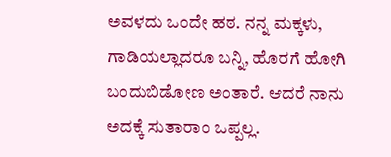ಅವಳದು ಒಂದೇ ಹಠ. ನನ್ನ ಮಕ್ಕಳು, ಗಾಡಿಯಲ್ಲಾದರೂ ಬನ್ನಿ, ಹೊರಗೆ ಹೋಗಿ ಬಂದುಬಿಡೋಣ ಅಂತಾರೆ. ಆದರೆ ನಾನು ಅದಕ್ಕೆ ಸುತಾರಾಂ ಒಪ್ಪಲ್ಲ.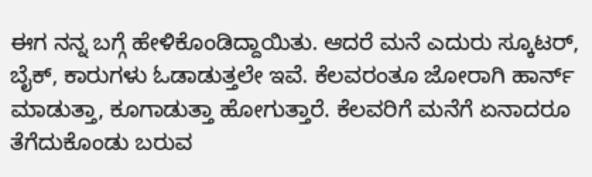ಈಗ ನನ್ನ ಬಗ್ಗೆ ಹೇಳಿಕೊಂಡಿದ್ದಾಯಿತು. ಆದರೆ ಮನೆ ಎದುರು ಸ್ಕೂಟರ್, ಬೈಕ್, ಕಾರುಗಳು ಓಡಾಡುತ್ತಲೇ ಇವೆ. ಕೆಲವರಂತೂ ಜೋರಾಗಿ ಹಾರ್ನ್ ಮಾಡುತ್ತಾ, ಕೂಗಾಡುತ್ತಾ ಹೋಗುತ್ತಾರೆ. ಕೆಲವರಿಗೆ ಮನೆಗೆ ಏನಾದರೂ ತೆಗೆದುಕೊಂಡು ಬರುವ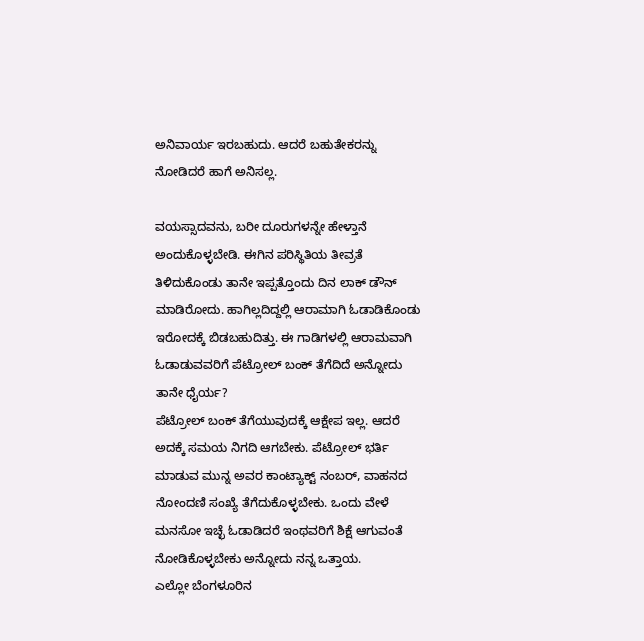ಅನಿವಾರ್ಯ ಇರಬಹುದು. ಆದರೆ ಬಹುತೇಕರನ್ನು ನೋಡಿದರೆ ಹಾಗೆ ಅನಿಸಲ್ಲ.

ವಯಸ್ಸಾದವನು, ಬರೀ ದೂರುಗಳನ್ನೇ ಹೇಳ್ತಾನೆ ಅಂದುಕೊಳ್ಳಬೇಡಿ. ಈಗಿನ ಪರಿಸ್ಥಿತಿಯ ತೀವ್ರತೆ ತಿಳಿದುಕೊಂಡು ತಾನೇ ಇಪ್ಪತ್ತೊಂದು ದಿನ ಲಾಕ್ ಡೌನ್ ಮಾಡಿರೋದು. ಹಾಗಿಲ್ಲದಿದ್ದಲ್ಲಿ ಆರಾಮಾಗಿ ಓಡಾಡಿಕೊಂಡು ಇರೋದಕ್ಕೆ ಬಿಡಬಹುದಿತ್ತು. ಈ ಗಾಡಿಗಳಲ್ಲಿ ಆರಾಮವಾಗಿ ಓಡಾಡುವವರಿಗೆ ಪೆಟ್ರೋಲ್ ಬಂಕ್ ತೆಗೆದಿದೆ ಅನ್ನೋದು ತಾನೇ ಧೈರ್ಯ?
ಪೆಟ್ರೋಲ್ ಬಂಕ್ ತೆಗೆಯುವುದಕ್ಕೆ ಆಕ್ಷೇಪ ಇಲ್ಲ. ಆದರೆ ಅದಕ್ಕೆ ಸಮಯ ನಿಗದಿ ಆಗಬೇಕು. ಪೆಟ್ರೋಲ್ ಭರ್ತಿ ಮಾಡುವ ಮುನ್ನ ಅವರ ಕಾಂಟ್ಯಾಕ್ಟ್ ನಂಬರ್, ವಾಹನದ ನೋಂದಣಿ ಸಂಖ್ಯೆ ತೆಗೆದುಕೊಳ್ಳಬೇಕು. ಒಂದು ವೇಳೆ ಮನಸೋ ಇಚ್ಛೆ ಓಡಾಡಿದರೆ ಇಂಥವರಿಗೆ ಶಿಕ್ಷೆ ಆಗುವಂತೆ ನೋಡಿಕೊಳ್ಳಬೇಕು ಅನ್ನೋದು ನನ್ನ ಒತ್ತಾಯ.
ಎಲ್ಲೋ ಬೆಂಗಳೂರಿನ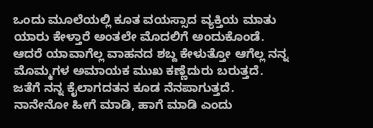ಒಂದು ಮೂಲೆಯಲ್ಲಿ ಕೂತ ವಯಸ್ಸಾದ ವ್ಯಕ್ತಿಯ ಮಾತು ಯಾರು ಕೇಳ್ತಾರೆ ಅಂತಲೇ ಮೊದಲಿಗೆ ಅಂದುಕೊಂಡೆ. ಆದರೆ ಯಾವಾಗೆಲ್ಲ ವಾಹನದ ಶಬ್ದ ಕೇಳುತ್ತೋ ಆಗೆಲ್ಲ ನನ್ನ ಮೊಮ್ಮಗಳ ಅಮಾಯಕ ಮುಖ ಕಣ್ಣೆದುರು ಬರುತ್ತದೆ. ಜತೆಗೆ ನನ್ನ ಕೈಲಾಗದತನ ಕೂಡ ನೆನಪಾಗುತ್ತದೆ.
ನಾನೇನೋ ಹೀಗೆ ಮಾಡಿ, ಹಾಗೆ ಮಾಡಿ ಎಂದು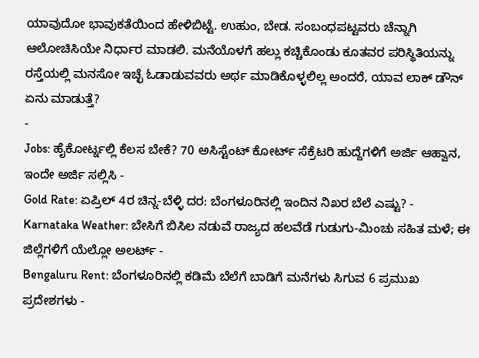ಯಾವುದೋ ಭಾವುಕತೆಯಿಂದ ಹೇಳಿಬಿಟ್ಟೆ. ಉಹುಂ, ಬೇಡ. ಸಂಬಂಧಪಟ್ಟವರು ಚೆನ್ನಾಗಿ ಆಲೋಚಿಸಿಯೇ ನಿರ್ಧಾರ ಮಾಡಲಿ. ಮನೆಯೊಳಗೆ ಹಲ್ಲು ಕಚ್ಚಿಕೊಂಡು ಕೂತವರ ಪರಿಸ್ಥಿತಿಯನ್ನು ರಸ್ತೆಯಲ್ಲಿ ಮನಸೋ ಇಚ್ಛೆ ಓಡಾಡುವವರು ಅರ್ಥ ಮಾಡಿಕೊಳ್ಳಲಿಲ್ಲ ಅಂದರೆ, ಯಾವ ಲಾಕ್ ಡೌನ್ ಏನು ಮಾಡುತ್ತೆ?
-
Jobs: ಹೈಕೋರ್ಟ್ನಲ್ಲಿ ಕೆಲಸ ಬೇಕೆ? 70 ಅಸಿಸ್ಟೆಂಟ್ ಕೋರ್ಟ್ ಸೆಕ್ರೆಟರಿ ಹುದ್ದೆಗಳಿಗೆ ಅರ್ಜಿ ಆಹ್ವಾನ, ಇಂದೇ ಅರ್ಜಿ ಸಲ್ಲಿಸಿ -
Gold Rate: ಏಪ್ರಿಲ್ 4ರ ಚಿನ್ನ-ಬೆಳ್ಳಿ ದರ: ಬೆಂಗಳೂರಿನಲ್ಲಿ ಇಂದಿನ ನಿಖರ ಬೆಲೆ ಎಷ್ಟು? -
Karnataka Weather: ಬೇಸಿಗೆ ಬಿಸಿಲ ನಡುವೆ ರಾಜ್ಯದ ಹಲವೆಡೆ ಗುಡುಗು-ಮಿಂಚು ಸಹಿತ ಮಳೆ; ಈ ಜಿಲ್ಲೆಗಳಿಗೆ ಯೆಲ್ಲೋ ಅಲರ್ಟ್ -
Bengaluru Rent: ಬೆಂಗಳೂರಿನಲ್ಲಿ ಕಡಿಮೆ ಬೆಲೆಗೆ ಬಾಡಿಗೆ ಮನೆಗಳು ಸಿಗುವ 6 ಪ್ರಮುಖ ಪ್ರದೇಶಗಳು -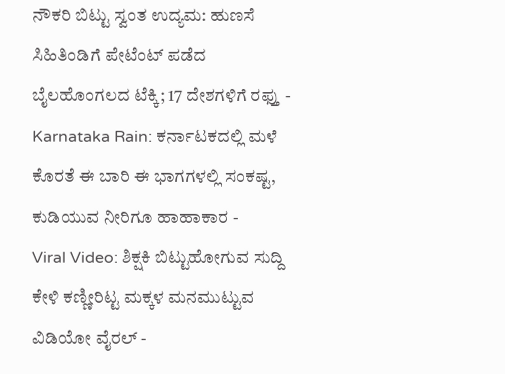ನೌಕರಿ ಬಿಟ್ಟು ಸ್ವಂತ ಉದ್ಯಮ: ಹುಣಸೆ ಸಿಹಿತಿಂಡಿಗೆ ಪೇಟೆಂಟ್ ಪಡೆದ ಬೈಲಹೊಂಗಲದ ಟೆಕ್ಕಿ; 17 ದೇಶಗಳಿಗೆ ರಫ್ತು -
Karnataka Rain: ಕರ್ನಾಟಕದಲ್ಲಿ ಮಳೆ ಕೊರತೆ ಈ ಬಾರಿ ಈ ಭಾಗಗಳಲ್ಲಿ ಸಂಕಷ್ಟ, ಕುಡಿಯುವ ನೀರಿಗೂ ಹಾಹಾಕಾರ -
Viral Video: ಶಿಕ್ಷಕಿ ಬಿಟ್ಟುಹೋಗುವ ಸುದ್ದಿ ಕೇಳಿ ಕಣ್ಣೀರಿಟ್ಟ ಮಕ್ಕಳ ಮನಮುಟ್ಟುವ ವಿಡಿಯೋ ವೈರಲ್ -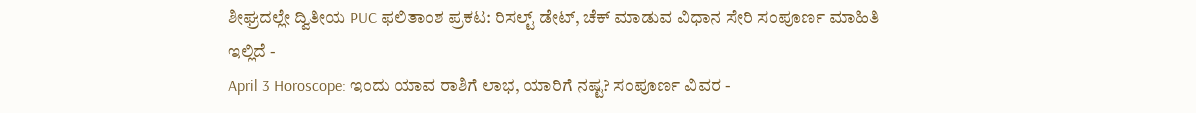ಶೀಘ್ರದಲ್ಲೇ ದ್ವಿತೀಯ PUC ಫಲಿತಾಂಶ ಪ್ರಕಟ: ರಿಸಲ್ಟ್ ಡೇಟ್, ಚೆಕ್ ಮಾಡುವ ವಿಧಾನ ಸೇರಿ ಸಂಪೂರ್ಣ ಮಾಹಿತಿ ಇಲ್ಲಿದೆ -
April 3 Horoscope: ಇಂದು ಯಾವ ರಾಶಿಗೆ ಲಾಭ, ಯಾರಿಗೆ ನಷ್ಟ? ಸಂಪೂರ್ಣ ವಿವರ -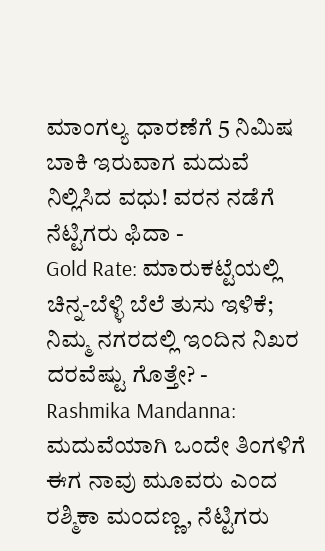ಮಾಂಗಲ್ಯ ಧಾರಣೆಗೆ 5 ನಿಮಿಷ ಬಾಕಿ ಇರುವಾಗ ಮದುವೆ ನಿಲ್ಲಿಸಿದ ವಧು! ವರನ ನಡೆಗೆ ನೆಟ್ಟಿಗರು ಫಿದಾ -
Gold Rate: ಮಾರುಕಟ್ಟೆಯಲ್ಲಿ ಚಿನ್ನ-ಬೆಳ್ಳಿ ಬೆಲೆ ತುಸು ಇಳಿಕೆ; ನಿಮ್ಮ ನಗರದಲ್ಲಿ ಇಂದಿನ ನಿಖರ ದರವೆಷ್ಟು ಗೊತ್ತೇ? -
Rashmika Mandanna: ಮದುವೆಯಾಗಿ ಒಂದೇ ತಿಂಗಳಿಗೆ ಈಗ ನಾವು ಮೂವರು ಎಂದ ರಶ್ಮಿಕಾ ಮಂದಣ್ಣ, ನೆಟ್ಟಿಗರು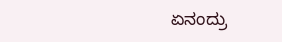ಏನಂದ್ರು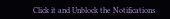Click it and Unblock the Notifications